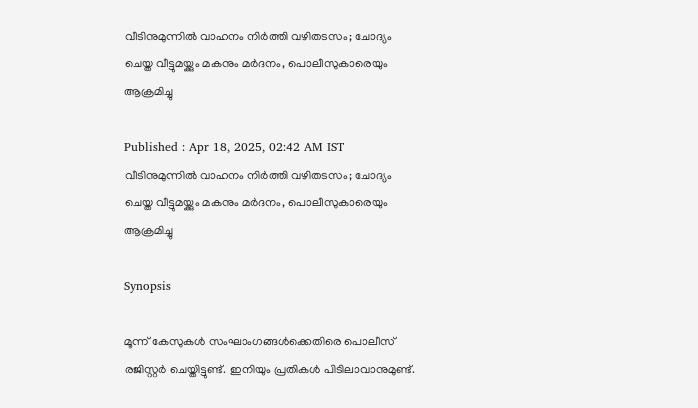വീടിനുമുന്നിൽ വാഹനം നിർത്തി വഴിതടസം; ചോദ്യം ചെയ്ത വീട്ടുമയ്ക്കും മകനും മർദനം, പൊലീസുകാരെയും ആക്രമിച്ചു

Published : Apr 18, 2025, 02:42 AM IST
വീടിനുമുന്നിൽ വാഹനം നിർത്തി വഴിതടസം; ചോദ്യം ചെയ്ത വീട്ടുമയ്ക്കും മകനും മർദനം, പൊലീസുകാരെയും ആക്രമിച്ചു

Synopsis

മൂന്ന് കേസുകൾ സംഘാംഗങ്ങൾക്കെതിരെ പൊലീസ് രജിസ്റ്റ‍ർ ചെയ്തിട്ടുണ്ട്. ഇനിയും പ്രതികൾ പിടിലാവാനുമുണ്ട്.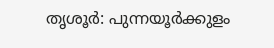തൃശൂര്‍: പുന്നയൂര്‍ക്കുളം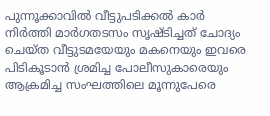പുന്നൂക്കാവില്‍ വീട്ടുപടിക്കല്‍ കാര്‍ നിര്‍ത്തി മാര്‍ഗതടസം സൃഷ്ടിച്ചത് ചോദ്യം ചെയ്ത വീട്ടുടമയേയും മകനെയും ഇവരെ പിടികൂടാന്‍ ശ്രമിച്ച പോലീസുകാരെയും ആക്രമിച്ച സംഘത്തിലെ മൂന്നുപേരെ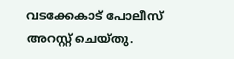വടക്കേകാട് പോലീസ് അറസ്റ്റ് ചെയ്തു.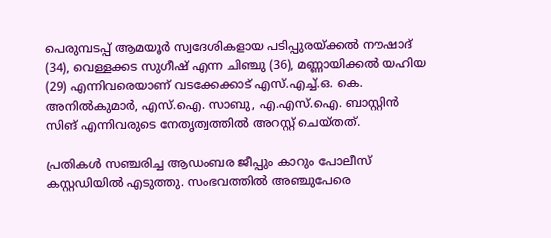പെരുമ്പടപ്പ് ആമയൂര്‍ സ്വദേശികളായ പടിപ്പുരയ്ക്കല്‍ നൗഷാദ് (34), വെള്ളക്കട സുഗീഷ് എന്ന ചിഞ്ചു (36), മണ്ണായിക്കല്‍ യഹിയ (29) എന്നിവരെയാണ് വടക്കേക്കാട് എസ്.എച്ച്.ഒ. കെ. അനില്‍കുമാര്‍, എസ്.ഐ. സാബു, എ.എസ്.ഐ. ബാസ്റ്റിന്‍ സിങ് എന്നിവരുടെ നേതൃത്വത്തില്‍ അറസ്റ്റ് ചെയ്തത്.

പ്രതികള്‍ സഞ്ചരിച്ച ആഡംബര ജീപ്പും കാറും പോലീസ് കസ്റ്റഡിയില്‍ എടുത്തു. സംഭവത്തില്‍ അഞ്ചുപേരെ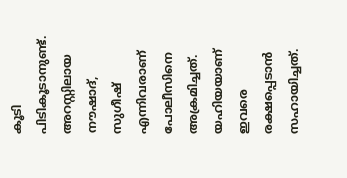കൂടി പിടികൂടാനുണ്ട്. അറസ്റ്റിലായ നൗഷാദ്, സുഗീഷ് എന്നിവരാണ് പോലീസിനെ അക്രമിച്ചത്. യഹിയയാണ് ഇവരെ രക്ഷപ്പെടാന്‍ സഹായിച്ചത്.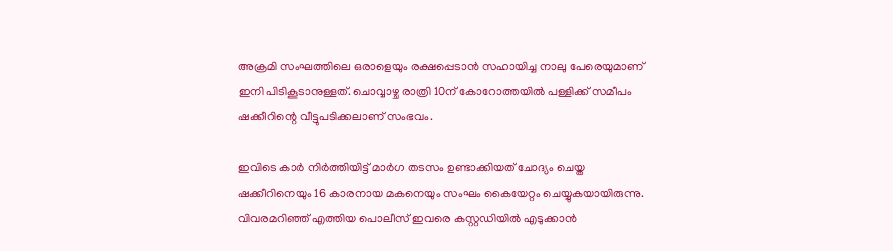അക്രമി സംഘത്തിലെ ഒരാളെയും രക്ഷപ്പെടാന്‍ സഹായിച്ച നാലു പേരെയുമാണ് ഇനി പിടികൂടാനുള്ളത്. ചൊവ്വാഴ്ച രാത്രി 10ന് കോറോത്തയില്‍ പള്ളിക്ക് സമീപം ഷക്കീറിന്റെ വീട്ടുപടിക്കലാണ് സംഭവം.

ഇവിടെ കാര്‍ നിര്‍ത്തിയിട്ട് മാര്‍ഗ തടസം ഉണ്ടാക്കിയത് ചോദ്യം ചെയ്ത ഷക്കീറിനെയും 16 കാരനായ മകനെയും സംഘം കൈയേറ്റം ചെയ്യുകയായിരുന്നു. വിവരമറിഞ്ഞ് എത്തിയ പൊലീസ് ഇവരെ കസ്റ്റഡിയില്‍ എടുക്കാന്‍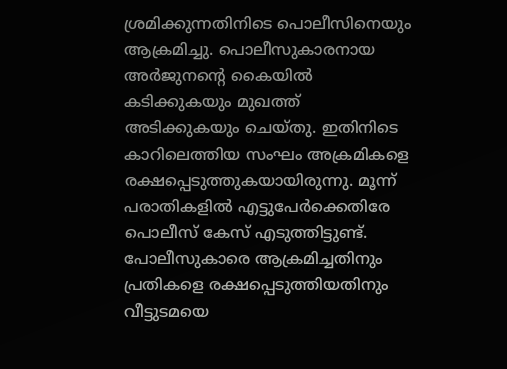ശ്രമിക്കുന്നതിനിടെ പൊലീസിനെയും ആക്രമിച്ചു. പൊലീസുകാരനായ അര്‍ജുനന്റെ കൈയില്‍ കടിക്കുകയും മുഖത്ത് അടിക്കുകയും ചെയ്തു. ഇതിനിടെ കാറിലെത്തിയ സംഘം അക്രമികളെ രക്ഷപ്പെടുത്തുകയായിരുന്നു. മൂന്ന് പരാതികളില്‍ എട്ടുപേര്‍ക്കെതിരേ പൊലീസ് കേസ് എടുത്തിട്ടുണ്ട്. പോലീസുകാരെ ആക്രമിച്ചതിനും പ്രതികളെ രക്ഷപ്പെടുത്തിയതിനും വീട്ടുടമയെ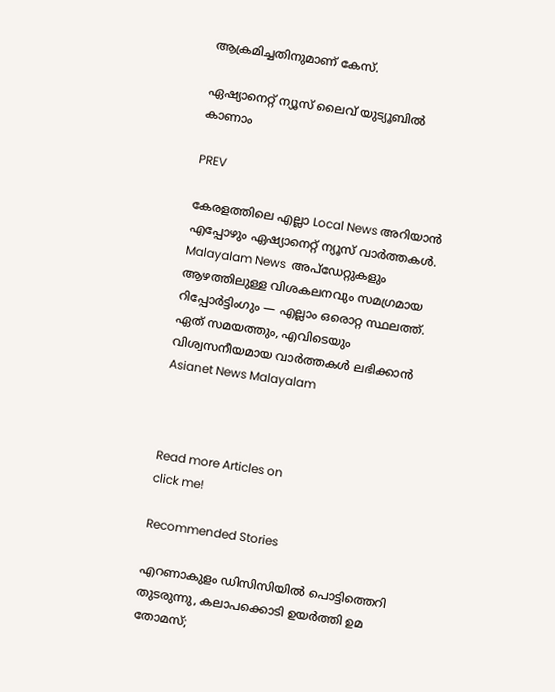ആക്രമിച്ചതിനുമാണ് കേസ്.

ഏഷ്യാനെറ്റ് ന്യൂസ് ലൈവ് യുട്യൂബിൽ കാണാം

PREV

കേരളത്തിലെ എല്ലാ Local News അറിയാൻ എപ്പോഴും ഏഷ്യാനെറ്റ് ന്യൂസ് വാർത്തകൾ. Malayalam News  അപ്‌ഡേറ്റുകളും ആഴത്തിലുള്ള വിശകലനവും സമഗ്രമായ റിപ്പോർട്ടിംഗും — എല്ലാം ഒരൊറ്റ സ്ഥലത്ത്. ഏത് സമയത്തും, എവിടെയും വിശ്വസനീയമായ വാർത്തകൾ ലഭിക്കാൻ Asianet News Malayalam



Read more Articles on
click me!

Recommended Stories

എറണാകുളം ഡിസിസിയിൽ പൊട്ടിത്തെറി തുടരുന്നു, കലാപക്കൊടി ഉയർത്തി ഉമ തോമസ്;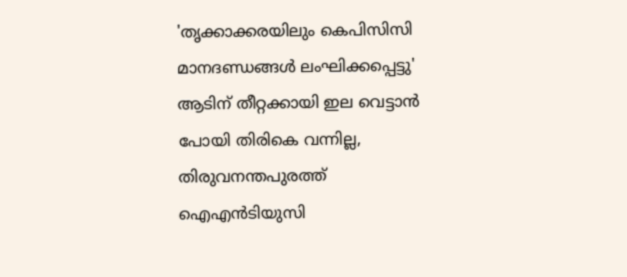'തൃക്കാക്കരയിലും കെപിസിസി മാനദണ്ഡങ്ങൾ ലംഘിക്കപ്പെട്ടു'
ആടിന് തീറ്റക്കായി ഇല വെട്ടാൻ പോയി തിരികെ വന്നില്ല, തിരുവനന്തപുരത്ത് ഐഎൻടിയുസി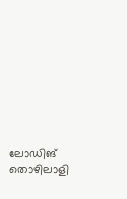ലോഡിങ് തൊഴിലാളി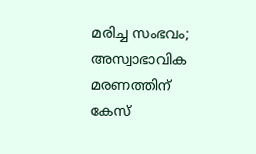മരിച്ച സംഭവം; അസ്വാഭാവിക മരണത്തിന് കേസ്